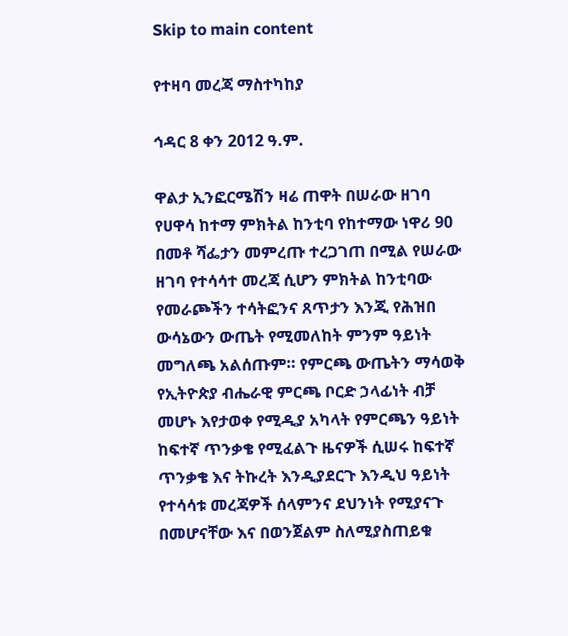Skip to main content

የተዛባ መረጃ ማስተካከያ

ኅዳር 8 ቀን 2012 ዓ.ም.

ዋልታ ኢንፎርሜሽን ዛሬ ጠዋት በሠራው ዘገባ የሀዋሳ ከተማ ምክትል ከንቲባ የከተማው ነዋሪ 90 በመቶ ሻፌታን መምረጡ ተረጋገጠ በሚል የሠራው ዘገባ የተሳሳተ መረጃ ሲሆን ምክትል ከንቲባው የመራጮችን ተሳትፎንና ጸጥታን እንጂ የሕዝበ ውሳኔውን ውጤት የሚመለከት ምንም ዓይነት መግለጫ አልሰጡም። የምርጫ ውጤትን ማሳወቅ የኢትዮጵያ ብሔራዊ ምርጫ ቦርድ ኃላፊነት ብቻ መሆኑ እየታወቀ የሚዲያ አካላት የምርጫን ዓይነት ከፍተኛ ጥንቃቄ የሚፈልጉ ዜናዎች ሲሠሩ ከፍተኛ ጥንቃቄ እና ትኩረት እንዲያደርጉ እንዲህ ዓይነት የተሳሳቱ መረጃዎች ሰላምንና ደህንነት የሚያናጉ በመሆናቸው እና በወንጀልም ስለሚያስጠይቁ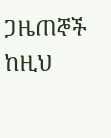ጋዜጠኞች ከዚህ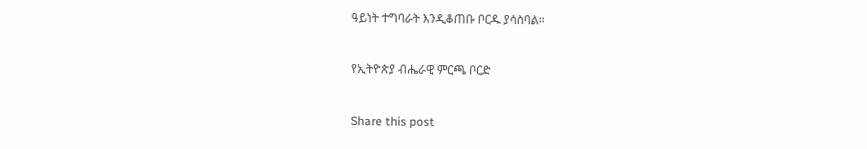ዓይነት ተግባራት እንዲቆጠቡ ቦርዱ ያሳስባል።

የኢትዮጵያ ብሔራዊ ምርጫ ቦርድ

Share this post